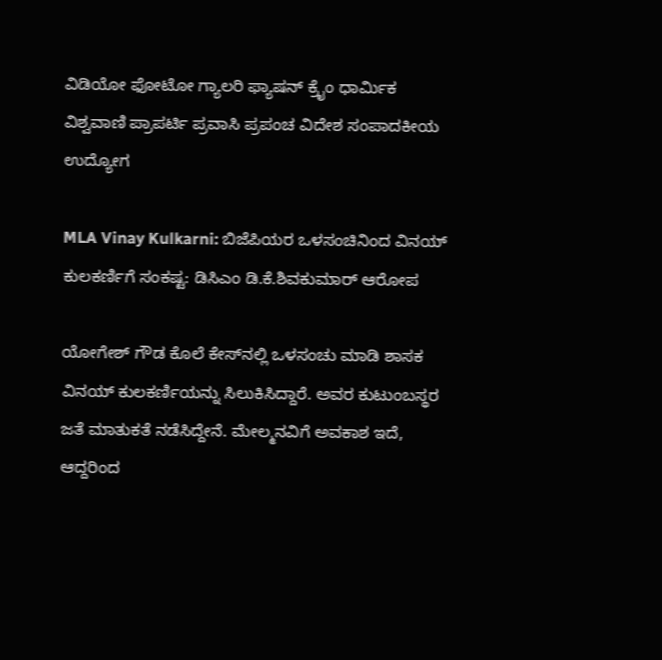ವಿಡಿಯೋ ಫೋಟೋ ಗ್ಯಾಲರಿ ಫ್ಯಾಷನ್ ಕ್ರೈಂ ಧಾರ್ಮಿಕ ವಿಶ್ವವಾಣಿ ಪ್ರಾಪರ್ಟಿ ಪ್ರವಾಸಿ ಪ್ರಪಂಚ ವಿದೇಶ ಸಂಪಾದಕೀಯ ಉದ್ಯೋಗ

MLA Vinay Kulkarni: ಬಿಜೆಪಿಯರ ಒಳಸಂಚಿನಿಂದ ವಿನಯ್‌ ಕುಲಕರ್ಣಿಗೆ ಸಂಕಷ್ಟ: ಡಿಸಿಎಂ ಡಿ.ಕೆ.ಶಿವಕುಮಾರ್‌ ಆರೋಪ

ಯೋಗೇಶ್‌ ಗೌಡ ಕೊಲೆ ಕೇಸ್‌ನಲ್ಲಿ ಒಳಸಂಚು ಮಾಡಿ ಶಾಸಕ ವಿನಯ್‌ ಕುಲಕರ್ಣಿಯನ್ನು ಸಿಲುಕಿಸಿದ್ದಾರೆ. ಅವರ ಕುಟುಂಬಸ್ಥರ ಜತೆ ಮಾತುಕತೆ ನಡೆಸಿದ್ದೇನೆ. ಮೇಲ್ಮನವಿಗೆ ಅವಕಾಶ ಇದೆ, ಆದ್ದರಿಂದ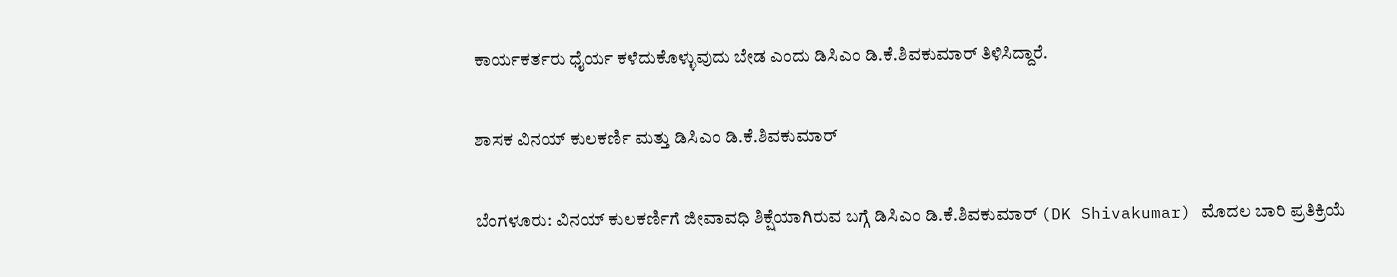ಕಾರ್ಯಕರ್ತರು ಧೈರ್ಯ ಕಳೆದುಕೊಳ್ಳುವುದು ಬೇಡ ಎಂದು ಡಿಸಿಎಂ ಡಿ.ಕೆ.ಶಿವಕುಮಾರ್‌ ತಿಳಿಸಿದ್ದಾರೆ.

ಶಾಸಕ ವಿನಯ್‌ ಕುಲಕರ್ಣಿ ಮತ್ತು ಡಿಸಿಎಂ ಡಿ.ಕೆ.ಶಿವಕುಮಾರ್

ಬೆಂಗಳೂರು: ವಿನಯ್‌ ಕುಲಕರ್ಣಿಗೆ ಜೀವಾವಧಿ ಶಿಕ್ಷೆಯಾಗಿರುವ ಬಗ್ಗೆ ಡಿಸಿಎಂ ಡಿ.ಕೆ.ಶಿವಕುಮಾರ್‌ (DK Shivakumar) ಮೊದಲ ಬಾರಿ ಪ್ರತಿಕ್ರಿಯೆ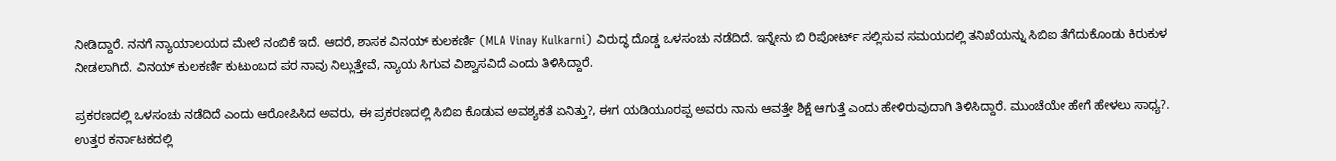ನೀಡಿದ್ದಾರೆ. ನನಗೆ ನ್ಯಾಯಾಲಯದ ಮೇಲೆ ನಂಬಿಕೆ ಇದೆ. ಆದರೆ, ಶಾಸಕ ವಿನಯ್‌ ಕುಲಕರ್ಣಿ (MLA Vinay Kulkarni) ವಿರುದ್ಧ ದೊಡ್ಡ ಒಳಸಂಚು ನಡೆದಿದೆ. ಇನ್ನೇನು ಬಿ ರಿಪೋರ್ಟ್‌ ಸಲ್ಲಿಸುವ ಸಮಯದಲ್ಲಿ ತನಿಖೆಯನ್ನು ಸಿಬಿಐ ತೆಗೆದುಕೊಂಡು ಕಿರುಕುಳ ನೀಡಲಾಗಿದೆ. ವಿನಯ್‌ ಕುಲಕರ್ಣಿ ಕುಟುಂಬದ ಪರ ನಾವು ನಿಲ್ಲುತ್ತೇವೆ, ನ್ಯಾಯ ಸಿಗುವ ವಿಶ್ವಾಸವಿದೆ ಎಂದು ತಿಳಿಸಿದ್ದಾರೆ.

ಪ್ರಕರಣದಲ್ಲಿ ಒಳಸಂಚು ನಡೆದಿದೆ ಎಂದು ಆರೋಪಿಸಿದ ಅವರು, ಈ ಪ್ರಕರಣದಲ್ಲಿ ಸಿಬಿಐ ಕೊಡುವ ಅವಶ್ಯಕತೆ ಏನಿತ್ತು?, ಈಗ ಯಡಿಯೂರಪ್ಪ ಅವರು ನಾನು ಆವತ್ತೇ ಶಿಕ್ಷೆ ಆಗುತ್ತೆ ಎಂದು ಹೇಳಿರುವುದಾಗಿ ತಿಳಿಸಿದ್ದಾರೆ. ಮುಂಚೆಯೇ ಹೇಗೆ ಹೇಳಲು ಸಾಧ್ಯ?. ಉತ್ತರ ಕರ್ನಾಟಕದಲ್ಲಿ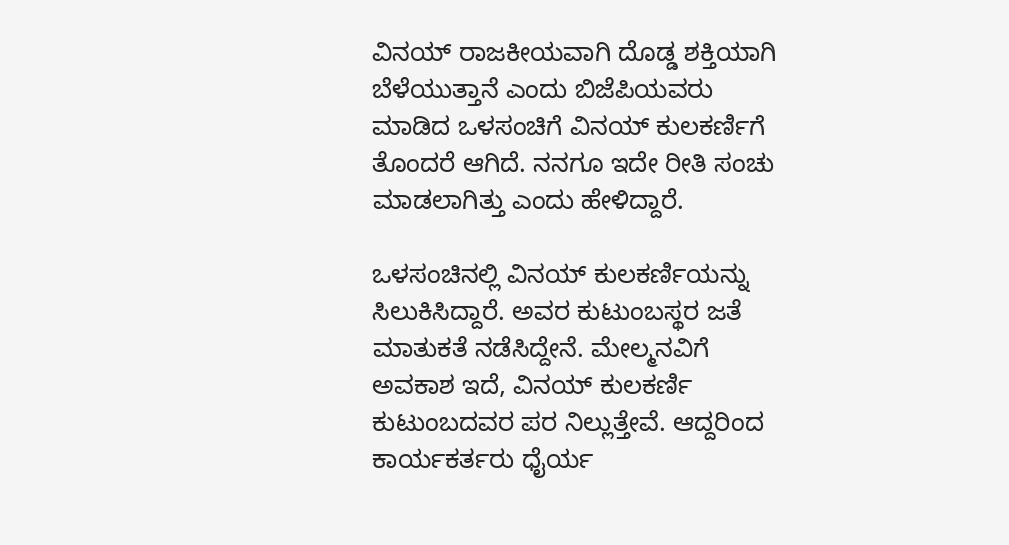ವಿನಯ್‌ ರಾಜಕೀಯವಾಗಿ ದೊಡ್ಡ ಶಕ್ತಿಯಾಗಿ ಬೆಳೆಯುತ್ತಾನೆ ಎಂದು ಬಿಜೆಪಿಯವರು ಮಾಡಿದ ಒಳಸಂಚಿಗೆ ವಿನಯ್‌ ಕುಲಕರ್ಣಿಗೆ ತೊಂದರೆ ಆಗಿದೆ. ನನಗೂ ಇದೇ ರೀತಿ ಸಂಚು ಮಾಡಲಾಗಿತ್ತು ಎಂದು ಹೇಳಿದ್ದಾರೆ.

ಒಳಸಂಚಿನಲ್ಲಿ ವಿನಯ್‌ ಕುಲಕರ್ಣಿಯನ್ನು ಸಿಲುಕಿಸಿದ್ದಾರೆ. ಅವರ ಕುಟುಂಬಸ್ಥರ ಜತೆ ಮಾತುಕತೆ ನಡೆಸಿದ್ದೇನೆ. ಮೇಲ್ಮನವಿಗೆ ಅವಕಾಶ ಇದೆ, ವಿನಯ್‌ ಕುಲಕರ್ಣಿ ಕುಟುಂಬದವರ ಪರ ನಿಲ್ಲುತ್ತೇವೆ. ಆದ್ದರಿಂದ ಕಾರ್ಯಕರ್ತರು ಧೈರ್ಯ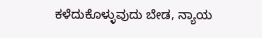ಕಳೆದುಕೊಳ್ಳುವುದು ಬೇಡ, ನ್ಯಾಯ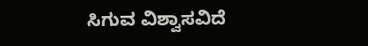ಸಿಗುವ ವಿಶ್ವಾಸವಿದೆ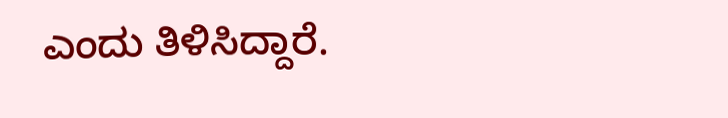ಎಂದು ತಿಳಿಸಿದ್ದಾರೆ.